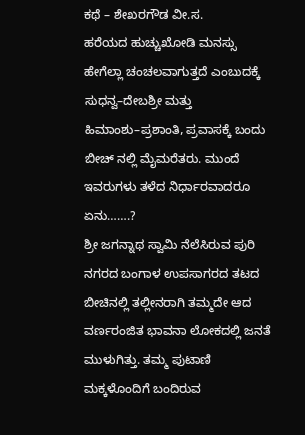ಕಥೆ – ಶೇಖರಗೌಡ ವೀ.ಸ.
ಹರೆಯದ ಹುಚ್ಚುಖೋಡಿ ಮನಸ್ಸು ಹೇಗೆಲ್ಲಾ ಚಂಚಲವಾಗುತ್ತದೆ ಎಂಬುದಕ್ಕೆ ಸುಧನ್ವ–ದೇಬಶ್ರೀ ಮತ್ತು ಹಿಮಾಂಶು–ಪ್ರಶಾಂತಿ, ಪ್ರವಾಸಕ್ಕೆ ಬಂದು ಬೀಚ್ ನಲ್ಲಿ ಮೈಮರೆತರು. ಮುಂದೆ ಇವರುಗಳು ತಳೆದ ನಿರ್ಧಾರವಾದರೂ ಏನು…….?
ಶ್ರೀ ಜಗನ್ನಾಥ ಸ್ವಾಮಿ ನೆಲೆಸಿರುವ ಪುರಿ ನಗರದ ಬಂಗಾಳ ಉಪಸಾಗರದ ತಟದ ಬೀಚಿನಲ್ಲಿ ತಲ್ಲೀನರಾಗಿ ತಮ್ಮದೇ ಆದ ವರ್ಣರಂಜಿತ ಭಾವನಾ ಲೋಕದಲ್ಲಿ ಜನತೆ ಮುಳುಗಿತ್ತು. ತಮ್ಮ ಪುಟಾಣಿ ಮಕ್ಕಳೊಂದಿಗೆ ಬಂದಿರುವ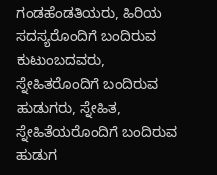ಗಂಡಹೆಂಡತಿಯರು, ಹಿರಿಯ ಸದಸ್ಯರೊಂದಿಗೆ ಬಂದಿರುವ ಕುಟುಂಬದವರು, ಸ್ನೇಹಿತರೊಂದಿಗೆ ಬಂದಿರುವ ಹುಡುಗರು, ಸ್ನೇಹಿತ, ಸ್ನೇಹಿತೆಯರೊಂದಿಗೆ ಬಂದಿರುವ ಹುಡುಗ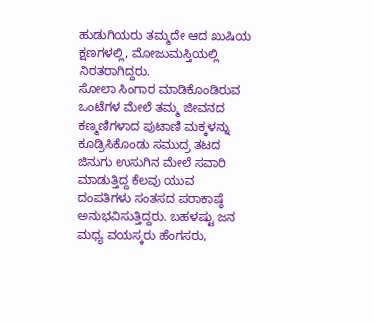ಹುಡುಗಿಯರು ತಮ್ಮದೇ ಆದ ಖುಷಿಯ ಕ್ಷಣಗಳಲ್ಲಿ, ಮೋಜುಮಸ್ತಿಯಲ್ಲಿ ನಿರತರಾಗಿದ್ದರು.
ಸೋಲಾ ಸಿಂಗಾರ ಮಾಡಿಕೊಂಡಿರುವ ಒಂಟೆಗಳ ಮೇಲೆ ತಮ್ಮ ಜೀವನದ ಕಣ್ಮಣಿಗಳಾದ ಪುಟಾಣಿ ಮಕ್ಕಳನ್ನು ಕೂಡ್ರಿಸಿಕೊಂಡು ಸಮುದ್ರ ತಟದ ಜಿನುಗು ಉಸುಗಿನ ಮೇಲೆ ಸವಾರಿ ಮಾಡುತ್ತಿದ್ದ ಕೆಲವು ಯುವ ದಂಪತಿಗಳು ಸಂತಸದ ಪರಾಕಾಷ್ಠೆ ಅನುಭವಿಸುತ್ತಿದ್ದರು. ಬಹಳಷ್ಟು ಜನ ಮಧ್ಯ ವಯಸ್ಕರು ಹೆಂಗಸರು,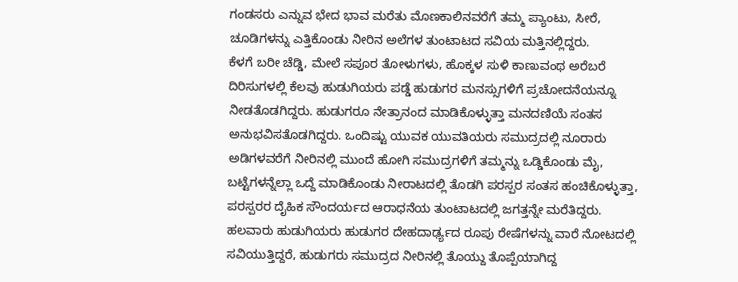ಗಂಡಸರು ಎನ್ನುವ ಭೇದ ಭಾವ ಮರೆತು ಮೊಣಕಾಲಿನವರೆಗೆ ತಮ್ಮ ಪ್ಯಾಂಟು, ಸೀರೆ, ಚೂಡಿಗಳನ್ನು ಎತ್ತಿಕೊಂಡು ನೀರಿನ ಅಲೆಗಳ ತುಂಟಾಟದ ಸವಿಯ ಮತ್ತಿನಲ್ಲಿದ್ದರು.
ಕೆಳಗೆ ಬರೀ ಚೆಡ್ಡಿ, ಮೇಲೆ ಸಪೂರ ತೋಳುಗಳು, ಹೊಕ್ಕಳ ಸುಳಿ ಕಾಣುವಂಥ ಅರೆಬರೆ ದಿರಿಸುಗಳಲ್ಲಿ ಕೆಲವು ಹುಡುಗಿಯರು ಪಡ್ಡೆ ಹುಡುಗರ ಮನಸ್ಸುಗಳಿಗೆ ಪ್ರಚೋದನೆಯನ್ನೂ ನೀಡತೊಡಗಿದ್ದರು. ಹುಡುಗರೂ ನೇತ್ರಾನಂದ ಮಾಡಿಕೊಳ್ಳುತ್ತಾ ಮನದಣಿಯೆ ಸಂತಸ ಅನುಭವಿಸತೊಡಗಿದ್ದರು. ಒಂದಿಷ್ಟು ಯುವಕ ಯುವತಿಯರು ಸಮುದ್ರದಲ್ಲಿ ನೂರಾರು ಅಡಿಗಳವರೆಗೆ ನೀರಿನಲ್ಲಿ ಮುಂದೆ ಹೋಗಿ ಸಮುದ್ರಗಳಿಗೆ ತಮ್ಮನ್ನು ಒಡ್ಡಿಕೊಂಡು ಮೈ, ಬಟ್ಟೆಗಳನ್ನೆಲ್ಲಾ ಒದ್ದೆ ಮಾಡಿಕೊಂಡು ನೀರಾಟದಲ್ಲಿ ತೊಡಗಿ ಪರಸ್ಪರ ಸಂತಸ ಹಂಚಿಕೊಳ್ಳುತ್ತಾ, ಪರಸ್ಪರರ ದೈಹಿಕ ಸೌಂದರ್ಯದ ಆರಾಧನೆಯ ತುಂಟಾಟದಲ್ಲಿ ಜಗತ್ತನ್ನೇ ಮರೆತಿದ್ದರು.
ಹಲವಾರು ಹುಡುಗಿಯರು ಹುಡುಗರ ದೇಹದಾರ್ಢ್ಯದ ರೂಪು ರೇಷೆಗಳನ್ನು ವಾರೆ ನೋಟದಲ್ಲಿ ಸವಿಯುತ್ತಿದ್ದರೆ, ಹುಡುಗರು ಸಮುದ್ರದ ನೀರಿನಲ್ಲಿ ತೊಯ್ದು ತೊಪ್ಪೆಯಾಗಿದ್ದ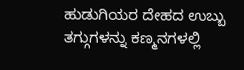ಹುಡುಗಿಯರ ದೇಹದ ಉಬ್ಬು ತಗ್ಗುಗಳನ್ನು ಕಣ್ಮನಗಳಲ್ಲಿ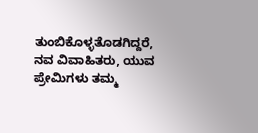ತುಂಬಿಕೊಳ್ಳತೊಡಗಿದ್ದರೆ, ನವ ವಿವಾಹಿತರು, ಯುವ ಪ್ರೇಮಿಗಳು ತಮ್ಮ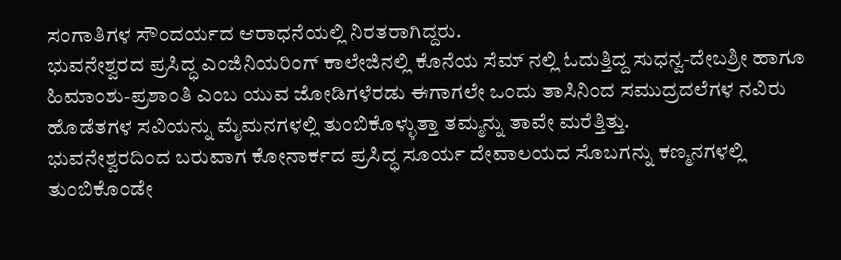ಸಂಗಾತಿಗಳ ಸೌಂದರ್ಯದ ಆರಾಧನೆಯಲ್ಲಿ ನಿರತರಾಗಿದ್ದರು.
ಭುವನೇಶ್ವರದ ಪ್ರಸಿದ್ಧ ಎಂಜಿನಿಯರಿಂಗ್ ಕಾಲೇಜಿನಲ್ಲಿ ಕೊನೆಯ ಸೆಮ್ ನಲ್ಲಿ ಓದುತ್ತಿದ್ದ ಸುಧನ್ವ-ದೇಬಶ್ರೀ ಹಾಗೂ ಹಿಮಾಂಶು-ಪ್ರಶಾಂತಿ ಎಂಬ ಯುವ ಜೋಡಿಗಳೆರಡು ಈಗಾಗಲೇ ಒಂದು ತಾಸಿನಿಂದ ಸಮುದ್ರದಲೆಗಳ ನವಿರು ಹೊಡೆತಗಳ ಸವಿಯನ್ನು ಮೈಮನಗಳಲ್ಲಿ ತುಂಬಿಕೊಳ್ಳುತ್ತಾ ತಮ್ಮನ್ನು ತಾವೇ ಮರೆತ್ತಿತ್ತು.
ಭುವನೇಶ್ವರದಿಂದ ಬರುವಾಗ ಕೋನಾರ್ಕದ ಪ್ರಸಿದ್ಧ ಸೂರ್ಯ ದೇವಾಲಯದ ಸೊಬಗನ್ನು ಕಣ್ಮನಗಳಲ್ಲಿ ತುಂಬಿಕೊಂಡೇ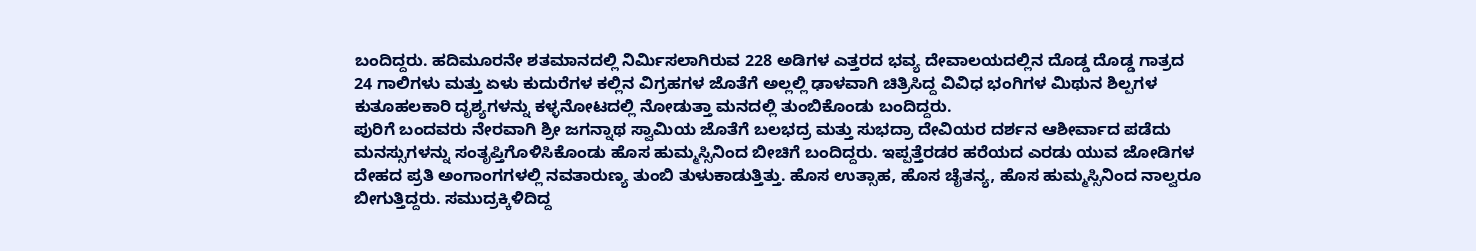ಬಂದಿದ್ದರು. ಹದಿಮೂರನೇ ಶತಮಾನದಲ್ಲಿ ನಿರ್ಮಿಸಲಾಗಿರುವ 228 ಅಡಿಗಳ ಎತ್ತರದ ಭವ್ಯ ದೇವಾಲಯದಲ್ಲಿನ ದೊಡ್ಡ ದೊಡ್ಡ ಗಾತ್ರದ 24 ಗಾಲಿಗಳು ಮತ್ತು ಏಳು ಕುದುರೆಗಳ ಕಲ್ಲಿನ ವಿಗ್ರಹಗಳ ಜೊತೆಗೆ ಅಲ್ಲಲ್ಲಿ ಢಾಳವಾಗಿ ಚಿತ್ರಿಸಿದ್ದ ವಿವಿಧ ಭಂಗಿಗಳ ಮಿಥುನ ಶಿಲ್ಪಗಳ ಕುತೂಹಲಕಾರಿ ದೃಶ್ಯಗಳನ್ನು ಕಳ್ಳನೋಟದಲ್ಲಿ ನೋಡುತ್ತಾ ಮನದಲ್ಲಿ ತುಂಬಿಕೊಂಡು ಬಂದಿದ್ದರು.
ಪುರಿಗೆ ಬಂದವರು ನೇರವಾಗಿ ಶ್ರೀ ಜಗನ್ನಾಥ ಸ್ವಾಮಿಯ ಜೊತೆಗೆ ಬಲಭದ್ರ ಮತ್ತು ಸುಭದ್ರಾ ದೇವಿಯರ ದರ್ಶನ ಆಶೀರ್ವಾದ ಪಡೆದು ಮನಸ್ಸುಗಳನ್ನು ಸಂತೃಪ್ತಿಗೊಳಿಸಿಕೊಂಡು ಹೊಸ ಹುಮ್ಮಸ್ಸಿನಿಂದ ಬೀಚಿಗೆ ಬಂದಿದ್ದರು. ಇಪ್ಪತ್ತೆರಡರ ಹರೆಯದ ಎರಡು ಯುವ ಜೋಡಿಗಳ ದೇಹದ ಪ್ರತಿ ಅಂಗಾಂಗಗಳಲ್ಲಿ ನವತಾರುಣ್ಯ ತುಂಬಿ ತುಳುಕಾಡುತ್ತಿತ್ತು. ಹೊಸ ಉತ್ಸಾಹ, ಹೊಸ ಚೈತನ್ಯ, ಹೊಸ ಹುಮ್ಮಸ್ಸಿನಿಂದ ನಾಲ್ವರೂ ಬೀಗುತ್ತಿದ್ದರು. ಸಮುದ್ರಕ್ಕಿಳಿದಿದ್ದ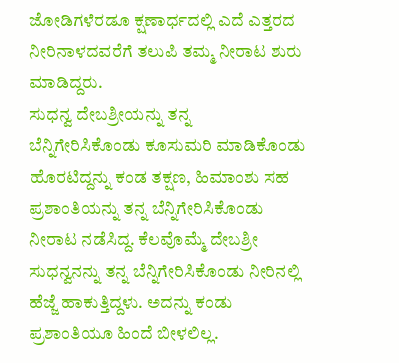ಜೋಡಿಗಳೆರಡೂ ಕ್ಷಣಾರ್ಧದಲ್ಲಿ ಎದೆ ಎತ್ತರದ ನೀರಿನಾಳದವರೆಗೆ ತಲುಪಿ ತಮ್ಮ ನೀರಾಟ ಶುರು ಮಾಡಿದ್ದರು.
ಸುಧನ್ವ ದೇಬಶ್ರೀಯನ್ನು ತನ್ನ ಬೆನ್ನಿಗೇರಿಸಿಕೊಂಡು ಕೂಸುಮರಿ ಮಾಡಿಕೊಂಡು ಹೊರಟಿದ್ದನ್ನು ಕಂಡ ತಕ್ಷಣ, ಹಿಮಾಂಶು ಸಹ ಪ್ರಶಾಂತಿಯನ್ನು ತನ್ನ ಬೆನ್ನಿಗೇರಿಸಿಕೊಂಡು ನೀರಾಟ ನಡೆಸಿದ್ದ. ಕೆಲವೊಮ್ಮೆ ದೇಬಶ್ರೀ ಸುಧನ್ವನನ್ನು ತನ್ನ ಬೆನ್ನಿಗೇರಿಸಿಕೊಂಡು ನೀರಿನಲ್ಲಿ ಹೆಜ್ಜೆ ಹಾಕುತ್ತಿದ್ದಳು. ಅದನ್ನು ಕಂಡು ಪ್ರಶಾಂತಿಯೂ ಹಿಂದೆ ಬೀಳಲಿಲ್ಲ.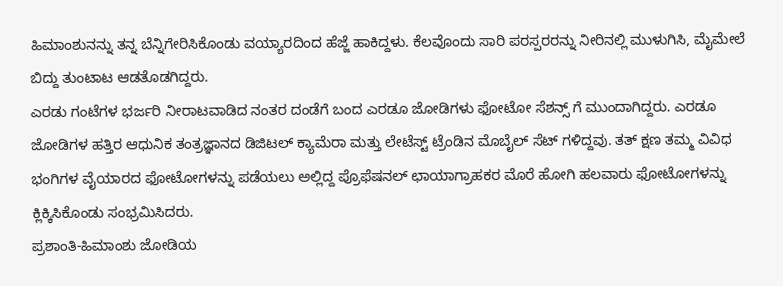ಹಿಮಾಂಶುನನ್ನು ತನ್ನ ಬೆನ್ನಿಗೇರಿಸಿಕೊಂಡು ವಯ್ಯಾರದಿಂದ ಹೆಜ್ಜೆ ಹಾಕಿದ್ದಳು. ಕೆಲವೊಂದು ಸಾರಿ ಪರಸ್ಪರರನ್ನು ನೀರಿನಲ್ಲಿ ಮುಳುಗಿಸಿ, ಮೈಮೇಲೆ ಬಿದ್ದು ತುಂಟಾಟ ಆಡತೊಡಗಿದ್ದರು.
ಎರಡು ಗಂಟೆಗಳ ಭರ್ಜರಿ ನೀರಾಟವಾಡಿದ ನಂತರ ದಂಡೆಗೆ ಬಂದ ಎರಡೂ ಜೋಡಿಗಳು ಫೋಟೋ ಸೆಶನ್ಸ್ ಗೆ ಮುಂದಾಗಿದ್ದರು. ಎರಡೂ ಜೋಡಿಗಳ ಹತ್ತಿರ ಆಧುನಿಕ ತಂತ್ರಜ್ಞಾನದ ಡಿಜಿಟಲ್ ಕ್ಯಾಮೆರಾ ಮತ್ತು ಲೇಟೆಸ್ಟ್ ಟ್ರೆಂಡಿನ ಮೊಬೈಲ್ ಸೆಟ್ ಗಳಿದ್ದವು. ತತ್ ಕ್ಷಣ ತಮ್ಮ ವಿವಿಧ ಭಂಗಿಗಳ ವೈಯಾರದ ಫೋಟೋಗಳನ್ನು ಪಡೆಯಲು ಅಲ್ಲಿದ್ದ ಪ್ರೊಫೆಷನಲ್ ಛಾಯಾಗ್ರಾಹಕರ ಮೊರೆ ಹೋಗಿ ಹಲವಾರು ಫೋಟೋಗಳನ್ನು ಕ್ಲಿಕ್ಕಿಸಿಕೊಂಡು ಸಂಭ್ರಮಿಸಿದರು.
ಪ್ರಶಾಂತಿ-ಹಿಮಾಂಶು ಜೋಡಿಯ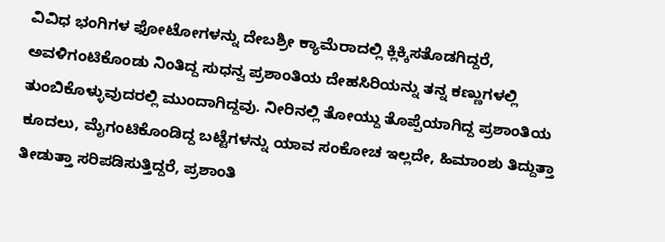ವಿವಿಧ ಭಂಗಿಗಳ ಫೋಟೋಗಳನ್ನು ದೇಬಶ್ರೀ ಕ್ಯಾಮೆರಾದಲ್ಲಿ ಕ್ಲಿಕ್ಕಿಸತೊಡಗಿದ್ದರೆ, ಅವಳಿಗಂಟಿಕೊಂಡು ನಿಂತಿದ್ದ ಸುಧನ್ವ ಪ್ರಶಾಂತಿಯ ದೇಹಸಿರಿಯನ್ನು ತನ್ನ ಕಣ್ಣುಗಳಲ್ಲಿ ತುಂಬಿಕೊಳ್ಳುವುದರಲ್ಲಿ ಮುಂದಾಗಿದ್ದವು. ನೀರಿನಲ್ಲಿ ತೋಯ್ದು ತೊಪ್ಪೆಯಾಗಿದ್ದ ಪ್ರಶಾಂತಿಯ ಕೂದಲು, ಮೈಗಂಟಿಕೊಂಡಿದ್ದ ಬಟ್ಟೆಗಳನ್ನು ಯಾವ ಸಂಕೋಚ ಇಲ್ಲದೇ, ಹಿಮಾಂಶು ತಿದ್ದುತ್ತಾ ತೀಡುತ್ತಾ ಸರಿಪಡಿಸುತ್ತಿದ್ದರೆ, ಪ್ರಶಾಂತಿ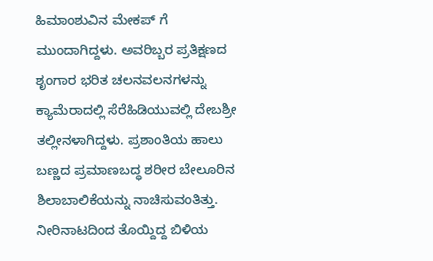ಹಿಮಾಂಶುವಿನ ಮೇಕಪ್ ಗೆ ಮುಂದಾಗಿದ್ದಳು. ಅವರಿಬ್ಬರ ಪ್ರತಿಕ್ಷಣದ ಶೃಂಗಾರ ಭರಿತ ಚಲನವಲನಗಳನ್ನು ಕ್ಯಾಮೆರಾದಲ್ಲಿ ಸೆರೆಹಿಡಿಯುವಲ್ಲಿ ದೇಬಶ್ರೀ ತಲ್ಲೀನಳಾಗಿದ್ದಳು. ಪ್ರಶಾಂತಿಯ ಹಾಲು ಬಣ್ಣದ ಪ್ರಮಾಣಬದ್ಧ ಶರೀರ ಬೇಲೂರಿನ ಶಿಲಾಬಾಲಿಕೆಯನ್ನು ನಾಚಿಸುವಂತಿತ್ತು. ನೀರಿನಾಟದಿಂದ ತೊಯ್ದಿದ್ದ ಬಿಳಿಯ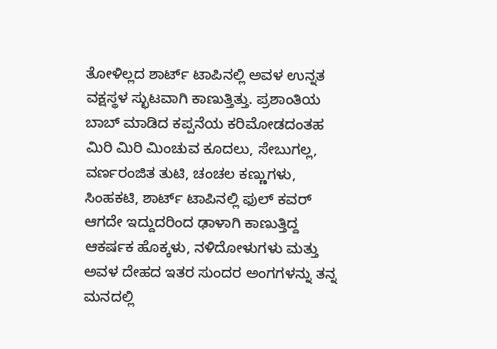ತೋಳಿಲ್ಲದ ಶಾರ್ಟ್ ಟಾಪಿನಲ್ಲಿ ಅವಳ ಉನ್ನತ ವಕ್ಷಸ್ಥಳ ಸ್ಛುಟವಾಗಿ ಕಾಣುತ್ತಿತ್ತು. ಪ್ರಶಾಂತಿಯ ಬಾಬ್ ಮಾಡಿದ ಕಪ್ಪನೆಯ ಕರಿಮೋಡದಂತಹ ಮಿರಿ ಮಿರಿ ಮಿಂಚುವ ಕೂದಲು, ಸೇಬುಗಲ್ಲ, ವರ್ಣರಂಜಿತ ತುಟಿ, ಚಂಚಲ ಕಣ್ಣುಗಳು, ಸಿಂಹಕಟಿ, ಶಾರ್ಟ್ ಟಾಪಿನಲ್ಲಿ ಫುಲ್ ಕವರ್ ಆಗದೇ ಇದ್ದುದರಿಂದ ಢಾಳಾಗಿ ಕಾಣುತ್ತಿದ್ದ ಆಕರ್ಷಕ ಹೊಕ್ಕಳು, ನಳಿದೋಳುಗಳು ಮತ್ತು ಅವಳ ದೇಹದ ಇತರ ಸುಂದರ ಅಂಗಗಳನ್ನು ತನ್ನ ಮನದಲ್ಲಿ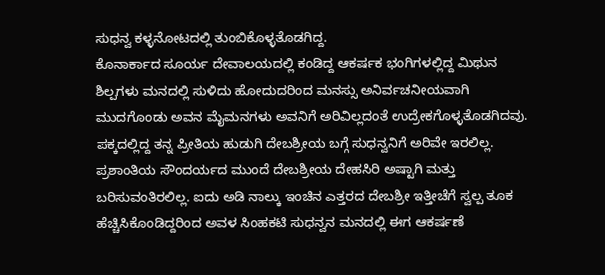ಸುಧನ್ವ ಕಳ್ಳನೋಟದಲ್ಲಿ ತುಂಬಿಕೊಳ್ಳತೊಡಗಿದ್ದ.
ಕೊನಾರ್ಕಾದ ಸೂರ್ಯ ದೇವಾಲಯದಲ್ಲಿ ಕಂಡಿದ್ದ ಆಕರ್ಷಕ ಭಂಗಿಗಳಲ್ಲಿದ್ದ ಮಿಥುನ ಶಿಲ್ಪಗಳು ಮನದಲ್ಲಿ ಸುಳಿದು ಹೋದುದರಿಂದ ಮನಸ್ಸು ಅನಿರ್ವಚನೀಯವಾಗಿ ಮುದಗೊಂಡು ಅವನ ಮೈಮನಗಳು ಅವನಿಗೆ ಅರಿವಿಲ್ಲದಂತೆ ಉದ್ರೇಕಗೊಳ್ಳತೊಡಗಿದವು.
ಪಕ್ಕದಲ್ಲಿದ್ದ ತನ್ನ ಪ್ರೀತಿಯ ಹುಡುಗಿ ದೇಬಶ್ರೀಯ ಬಗ್ಗೆ ಸುಧನ್ವನಿಗೆ ಅರಿವೇ ಇರಲಿಲ್ಲ. ಪ್ರಶಾಂತಿಯ ಸೌಂದರ್ಯದ ಮುಂದೆ ದೇಬಶ್ರೀಯ ದೇಹಸಿರಿ ಅಷ್ಟಾಗಿ ಮತ್ತು ಬರಿಸುವಂತಿರಲಿಲ್ಲ. ಐದು ಅಡಿ ನಾಲ್ಕು ಇಂಚಿನ ಎತ್ತರದ ದೇಬಶ್ರೀ ಇತ್ತೀಚೆಗೆ ಸ್ವಲ್ಪ ತೂಕ ಹೆಚ್ಚಿಸಿಕೊಂಡಿದ್ದರಿಂದ ಅವಳ ಸಿಂಹಕಟಿ ಸುಧನ್ವನ ಮನದಲ್ಲಿ ಈಗ ಆಕರ್ಷಣೆ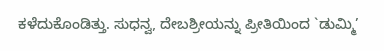ಕಳೆದುಕೊಂಡಿತ್ತು. ಸುಧನ್ವ, ದೇಬಶ್ರೀಯನ್ನು ಪ್ರೀತಿಯಿಂದ `ಡುಮ್ಮಿ’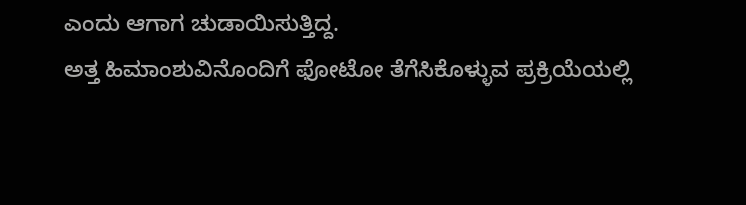ಎಂದು ಆಗಾಗ ಚುಡಾಯಿಸುತ್ತಿದ್ದ.
ಅತ್ತ ಹಿಮಾಂಶುವಿನೊಂದಿಗೆ ಫೋಟೋ ತೆಗೆಸಿಕೊಳ್ಳುವ ಪ್ರಕ್ರಿಯೆಯಲ್ಲಿ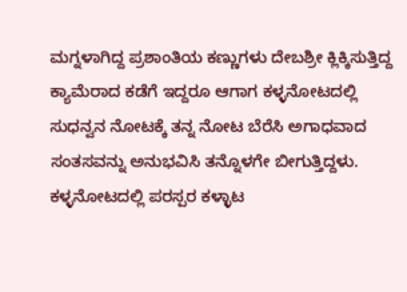ಮಗ್ನಳಾಗಿದ್ದ ಪ್ರಶಾಂತಿಯ ಕಣ್ಣುಗಳು ದೇಬಶ್ರೀ ಕ್ಲಿಕ್ಕಿಸುತ್ತಿದ್ದ ಕ್ಯಾಮೆರಾದ ಕಡೆಗೆ ಇದ್ದರೂ ಆಗಾಗ ಕಳ್ಳನೋಟದಲ್ಲಿ ಸುಧನ್ವನ ನೋಟಕ್ಕೆ ತನ್ನ ನೋಟ ಬೆರೆಸಿ ಅಗಾಧವಾದ ಸಂತಸವನ್ನು ಅನುಭವಿಸಿ ತನ್ನೊಳಗೇ ಬೀಗುತ್ತಿದ್ದಳು. ಕಳ್ಳನೋಟದಲ್ಲಿ ಪರಸ್ಪರ ಕಳ್ಳಾಟ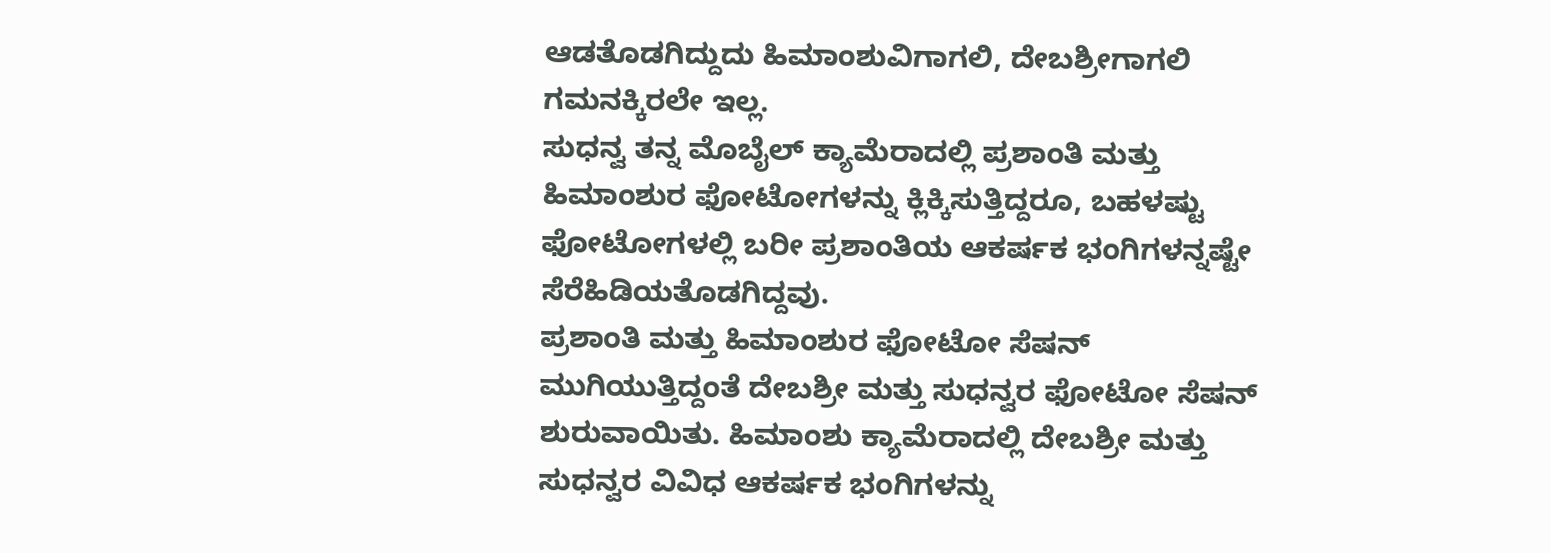ಆಡತೊಡಗಿದ್ದುದು ಹಿಮಾಂಶುವಿಗಾಗಲಿ, ದೇಬಶ್ರೀಗಾಗಲಿ ಗಮನಕ್ಕಿರಲೇ ಇಲ್ಲ.
ಸುಧನ್ವ ತನ್ನ ಮೊಬೈಲ್ ಕ್ಯಾಮೆರಾದಲ್ಲಿ ಪ್ರಶಾಂತಿ ಮತ್ತು ಹಿಮಾಂಶುರ ಫೋಟೋಗಳನ್ನು ಕ್ಲಿಕ್ಕಿಸುತ್ತಿದ್ದರೂ, ಬಹಳಷ್ಟು ಫೋಟೋಗಳಲ್ಲಿ ಬರೀ ಪ್ರಶಾಂತಿಯ ಆಕರ್ಷಕ ಭಂಗಿಗಳನ್ನಷ್ಟೇ ಸೆರೆಹಿಡಿಯತೊಡಗಿದ್ದವು.
ಪ್ರಶಾಂತಿ ಮತ್ತು ಹಿಮಾಂಶುರ ಫೋಟೋ ಸೆಷನ್ ಮುಗಿಯುತ್ತಿದ್ದಂತೆ ದೇಬಶ್ರೀ ಮತ್ತು ಸುಧನ್ವರ ಫೋಟೋ ಸೆಷನ್ ಶುರುವಾಯಿತು. ಹಿಮಾಂಶು ಕ್ಯಾಮೆರಾದಲ್ಲಿ ದೇಬಶ್ರೀ ಮತ್ತು ಸುಧನ್ವರ ವಿವಿಧ ಆಕರ್ಷಕ ಭಂಗಿಗಳನ್ನು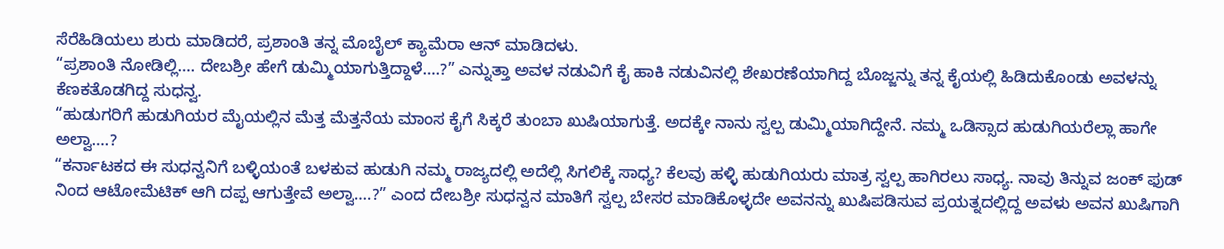ಸೆರೆಹಿಡಿಯಲು ಶುರು ಮಾಡಿದರೆ, ಪ್ರಶಾಂತಿ ತನ್ನ ಮೊಬೈಲ್ ಕ್ಯಾಮೆರಾ ಆನ್ ಮಾಡಿದಳು.
“ಪ್ರಶಾಂತಿ ನೋಡಿಲ್ಲಿ…. ದೇಬಶ್ರೀ ಹೇಗೆ ಡುಮ್ಮಿಯಾಗುತ್ತಿದ್ದಾಳೆ….?” ಎನ್ನುತ್ತಾ ಅವಳ ನಡುವಿಗೆ ಕೈ ಹಾಕಿ ನಡುವಿನಲ್ಲಿ ಶೇಖರಣೆಯಾಗಿದ್ದ ಬೊಜ್ಜನ್ನು ತನ್ನ ಕೈಯಲ್ಲಿ ಹಿಡಿದುಕೊಂಡು ಅವಳನ್ನು ಕೆಣಕತೊಡಗಿದ್ದ ಸುಧನ್ವ.
“ಹುಡುಗರಿಗೆ ಹುಡುಗಿಯರ ಮೈಯಲ್ಲಿನ ಮೆತ್ತ ಮೆತ್ತನೆಯ ಮಾಂಸ ಕೈಗೆ ಸಿಕ್ಕರೆ ತುಂಬಾ ಖುಷಿಯಾಗುತ್ತೆ. ಅದಕ್ಕೇ ನಾನು ಸ್ವಲ್ಪ ಡುಮ್ಮಿಯಾಗಿದ್ದೇನೆ. ನಮ್ಮ ಒಡಿಸ್ಸಾದ ಹುಡುಗಿಯರೆಲ್ಲಾ ಹಾಗೇ ಅಲ್ವಾ….?
“ಕರ್ನಾಟಕದ ಈ ಸುಧನ್ವನಿಗೆ ಬಳ್ಳಿಯಂತೆ ಬಳಕುವ ಹುಡುಗಿ ನಮ್ಮ ರಾಜ್ಯದಲ್ಲಿ ಅದೆಲ್ಲಿ ಸಿಗಲಿಕ್ಕೆ ಸಾಧ್ಯ? ಕೆಲವು ಹಳ್ಳಿ ಹುಡುಗಿಯರು ಮಾತ್ರ ಸ್ವಲ್ಪ ಹಾಗಿರಲು ಸಾಧ್ಯ. ನಾವು ತಿನ್ನುವ ಜಂಕ್ ಫುಡ್ ನಿಂದ ಆಟೋಮೆಟಿಕ್ ಆಗಿ ದಪ್ಪ ಆಗುತ್ತೇವೆ ಅಲ್ವಾ….?” ಎಂದ ದೇಬಶ್ರೀ ಸುಧನ್ವನ ಮಾತಿಗೆ ಸ್ವಲ್ಪ ಬೇಸರ ಮಾಡಿಕೊಳ್ಳದೇ ಅವನನ್ನು ಖುಷಿಪಡಿಸುವ ಪ್ರಯತ್ನದಲ್ಲಿದ್ದ ಅವಳು ಅವನ ಖುಷಿಗಾಗಿ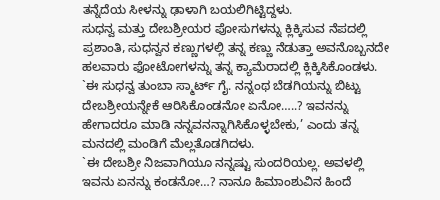ತನ್ನೆದೆಯ ಸೀಳನ್ನು ಢಾಳಾಗಿ ಬಯಲಿಗಿಟ್ಟಿದ್ದಳು.
ಸುಧನ್ವ ಮತ್ತು ದೇಬಶ್ರೀಯರ ಪೋಸುಗಳನ್ನು ಕ್ಲಿಕ್ಕಿಸುವ ನೆಪದಲ್ಲಿ ಪ್ರಶಾಂತಿ, ಸುಧನ್ವನ ಕಣ್ಣುಗಳಲ್ಲಿ ತನ್ನ ಕಣ್ಣು ನೆಡುತ್ತಾ ಅವನೊಬ್ಬನದೇ ಹಲವಾರು ಫೋಟೋಗಳನ್ನು ತನ್ನ ಕ್ಯಾಮೆರಾದಲ್ಲಿ ಕ್ಲಿಕ್ಕಿಸಿಕೊಂಡಳು.
`ಈ ಸುಧನ್ವ ತುಂಬಾ ಸ್ಮಾರ್ಟ್ ಗೈ. ನನ್ನಂಥ ಬೆಡಗಿಯನ್ನು ಬಿಟ್ಟು ದೇಬಶ್ರೀಯನ್ನೇಕೆ ಆರಿಸಿಕೊಂಡನೋ ಏನೋ…..? ಇವನನ್ನು ಹೇಗಾದರೂ ಮಾಡಿ ನನ್ನವನನ್ನಾಗಿಸಿಕೊಳ್ಳಬೇಕು,’ ಎಂದು ತನ್ನ ಮನದಲ್ಲಿ ಮಂಡಿಗೆ ಮೆಲ್ಲತೊಡಗಿದಳು.
`ಈ ದೇಬಶ್ರೀ ನಿಜವಾಗಿಯೂ ನನ್ನಷ್ಟು ಸುಂದರಿಯಲ್ಲ. ಅವಳಲ್ಲಿ ಇವನು ಏನನ್ನು ಕಂಡನೋ…? ನಾನೂ ಹಿಮಾಂಶುವಿನ ಹಿಂದೆ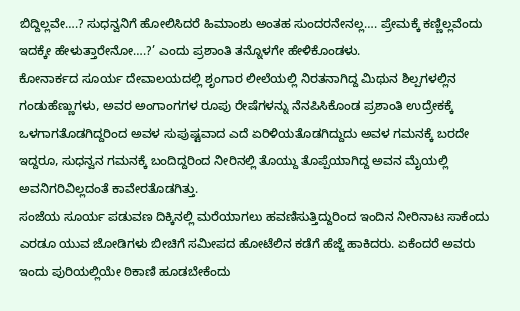ಬಿದ್ದಿಲ್ಲವೇ….? ಸುಧನ್ವನಿಗೆ ಹೋಲಿಸಿದರೆ ಹಿಮಾಂಶು ಅಂತಹ ಸುಂದರನೇನಲ್ಲ…. ಪ್ರೇಮಕ್ಕೆ ಕಣ್ಣಿಲ್ಲವೆಂದು ಇದಕ್ಕೇ ಹೇಳುತ್ತಾರೇನೋ….?’ ಎಂದು ಪ್ರಶಾಂತಿ ತನ್ನೊಳಗೇ ಹೇಳಿಕೊಂಡಳು.
ಕೋನಾರ್ಕದ ಸೂರ್ಯ ದೇವಾಲಯದಲ್ಲಿ ಶೃಂಗಾರ ಲೀಲೆಯಲ್ಲಿ ನಿರತನಾಗಿದ್ದ ಮಿಥುನ ಶಿಲ್ಪಗಳಲ್ಲಿನ ಗಂಡುಹೆಣ್ಣುಗಳು, ಅವರ ಅಂಗಾಂಗಗಳ ರೂಪು ರೇಷೆಗಳನ್ನು ನೆನಪಿಸಿಕೊಂಡ ಪ್ರಶಾಂತಿ ಉದ್ರೇಕಕ್ಕೆ ಒಳಗಾಗತೊಡಗಿದ್ದರಿಂದ ಅವಳ ಸುಪುಷ್ಟವಾದ ಎದೆ ಏರಿಳಿಯತೊಡಗಿದ್ದುದು ಅವಳ ಗಮನಕ್ಕೆ ಬರದೇ ಇದ್ದರೂ, ಸುಧನ್ವನ ಗಮನಕ್ಕೆ ಬಂದಿದ್ದರಿಂದ ನೀರಿನಲ್ಲಿ ತೊಯ್ದು ತೊಪ್ಪೆಯಾಗಿದ್ದ ಅವನ ಮೈಯಲ್ಲಿ ಅವನಿಗರಿವಿಲ್ಲದಂತೆ ಕಾವೇರತೊಡಗಿತ್ತು.
ಸಂಜೆಯ ಸೂರ್ಯ ಪಡುವಣ ದಿಕ್ಕಿನಲ್ಲಿ ಮರೆಯಾಗಲು ಹವಣಿಸುತ್ತಿದ್ದುರಿಂದ ಇಂದಿನ ನೀರಿನಾಟ ಸಾಕೆಂದು ಎರಡೂ ಯುವ ಜೋಡಿಗಳು ಬೀಚಿಗೆ ಸಮೀಪದ ಹೋಟೆಲಿನ ಕಡೆಗೆ ಹೆಜ್ಜೆ ಹಾಕಿದರು. ಏಕೆಂದರೆ ಅವರು ಇಂದು ಪುರಿಯಲ್ಲಿಯೇ ಠಿಕಾಣಿ ಹೂಡಬೇಕೆಂದು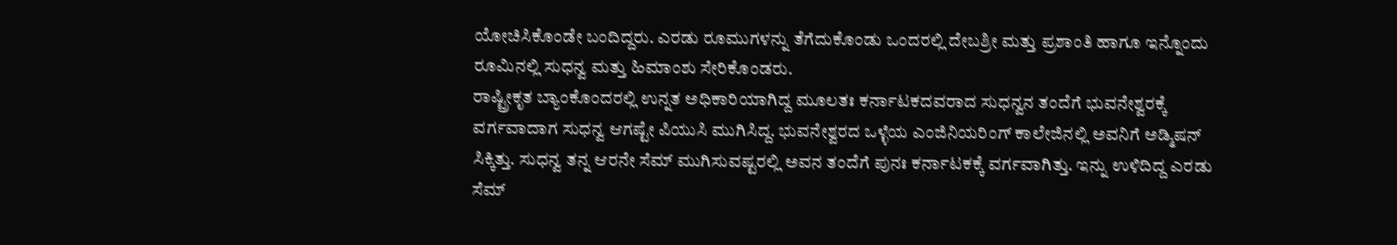ಯೋಚಿಸಿಕೊಂಡೇ ಬಂದಿದ್ದರು. ಎರಡು ರೂಮುಗಳನ್ನು ತೆಗೆದುಕೊಂಡು ಒಂದರಲ್ಲಿ ದೇಬಶ್ರೀ ಮತ್ತು ಪ್ರಶಾಂತಿ ಹಾಗೂ ಇನ್ನೊಂದು ರೂಮಿನಲ್ಲಿ ಸುಧನ್ವ ಮತ್ತು ಹಿಮಾಂಶು ಸೇರಿಕೊಂಡರು.
ರಾಷ್ಟ್ರೀಕೃತ ಬ್ಯಾಂಕೊಂದರಲ್ಲಿ ಉನ್ನತ ಅಧಿಕಾರಿಯಾಗಿದ್ದ ಮೂಲತಃ ಕರ್ನಾಟಕದವರಾದ ಸುಧನ್ವನ ತಂದೆಗೆ ಭುವನೇಶ್ವರಕ್ಕೆ ವರ್ಗವಾದಾಗ ಸುಧನ್ವ ಆಗಷ್ಟೇ ಪಿಯುಸಿ ಮುಗಿಸಿದ್ದ. ಭುವನೇಶ್ವರದ ಒಳ್ಳೆಯ ಎಂಜಿನಿಯರಿಂಗ್ ಕಾಲೇಜಿನಲ್ಲಿ ಅವನಿಗೆ ಅಡ್ಮಿಷನ್ ಸಿಕ್ಕಿತ್ತು. ಸುಧನ್ವ ತನ್ನ ಆರನೇ ಸೆಮ್ ಮುಗಿಸುವಷ್ಟರಲ್ಲಿ ಅವನ ತಂದೆಗೆ ಪುನಃ ಕರ್ನಾಟಕಕ್ಕೆ ವರ್ಗವಾಗಿತ್ತು. ಇನ್ನು ಉಳಿದಿದ್ದ ಎರಡು ಸೆಮ್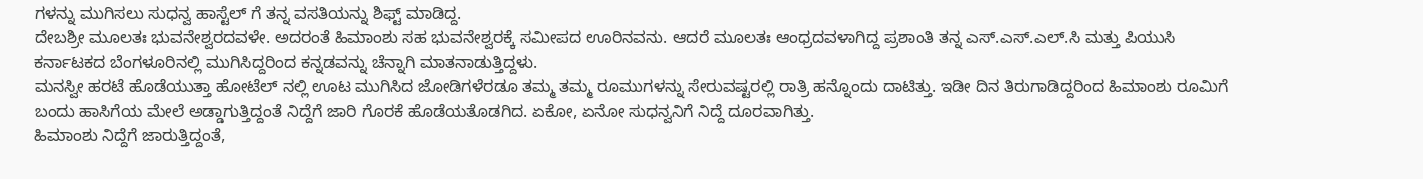ಗಳನ್ನು ಮುಗಿಸಲು ಸುಧನ್ವ ಹಾಸ್ಟೆಲ್ ಗೆ ತನ್ನ ವಸತಿಯನ್ನು ಶಿಫ್ಟ್ ಮಾಡಿದ್ದ.
ದೇಬಶ್ರೀ ಮೂಲತಃ ಭುವನೇಶ್ವರದವಳೇ. ಅದರಂತೆ ಹಿಮಾಂಶು ಸಹ ಭುವನೇಶ್ವರಕ್ಕೆ ಸಮೀಪದ ಊರಿನವನು. ಆದರೆ ಮೂಲತಃ ಆಂಧ್ರದವಳಾಗಿದ್ದ ಪ್ರಶಾಂತಿ ತನ್ನ ಎಸ್.ಎಸ್.ಎಲ್.ಸಿ ಮತ್ತು ಪಿಯುಸಿ ಕರ್ನಾಟಕದ ಬೆಂಗಳೂರಿನಲ್ಲಿ ಮುಗಿಸಿದ್ದರಿಂದ ಕನ್ನಡವನ್ನು ಚೆನ್ನಾಗಿ ಮಾತನಾಡುತ್ತಿದ್ದಳು.
ಮನಸ್ವೀ ಹರಟೆ ಹೊಡೆಯುತ್ತಾ ಹೋಟೆಲ್ ನಲ್ಲಿ ಊಟ ಮುಗಿಸಿದ ಜೋಡಿಗಳೆರಡೂ ತಮ್ಮ ತಮ್ಮ ರೂಮುಗಳನ್ನು ಸೇರುವಷ್ಟರಲ್ಲಿ ರಾತ್ರಿ ಹನ್ನೊಂದು ದಾಟಿತ್ತು. ಇಡೀ ದಿನ ತಿರುಗಾಡಿದ್ದರಿಂದ ಹಿಮಾಂಶು ರೂಮಿಗೆ ಬಂದು ಹಾಸಿಗೆಯ ಮೇಲೆ ಅಡ್ಡಾಗುತ್ತಿದ್ದಂತೆ ನಿದ್ದೆಗೆ ಜಾರಿ ಗೊರಕೆ ಹೊಡೆಯತೊಡಗಿದ. ಏಕೋ, ಏನೋ ಸುಧನ್ವನಿಗೆ ನಿದ್ದೆ ದೂರವಾಗಿತ್ತು.
ಹಿಮಾಂಶು ನಿದ್ದೆಗೆ ಜಾರುತ್ತಿದ್ದಂತೆ,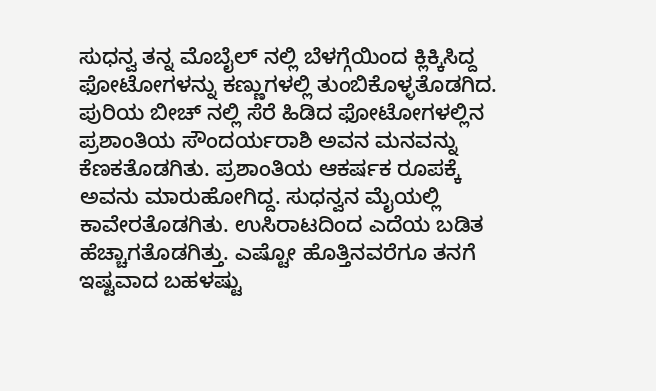ಸುಧನ್ವ ತನ್ನ ಮೊಬೈಲ್ ನಲ್ಲಿ ಬೆಳಗ್ಗೆಯಿಂದ ಕ್ಲಿಕ್ಕಿಸಿದ್ದ ಫೋಟೋಗಳನ್ನು ಕಣ್ಣುಗಳಲ್ಲಿ ತುಂಬಿಕೊಳ್ಳತೊಡಗಿದ. ಪುರಿಯ ಬೀಚ್ ನಲ್ಲಿ ಸೆರೆ ಹಿಡಿದ ಫೋಟೋಗಳಲ್ಲಿನ ಪ್ರಶಾಂತಿಯ ಸೌಂದರ್ಯರಾಶಿ ಅವನ ಮನವನ್ನು ಕೆಣಕತೊಡಗಿತು. ಪ್ರಶಾಂತಿಯ ಆಕರ್ಷಕ ರೂಪಕ್ಕೆ ಅವನು ಮಾರುಹೋಗಿದ್ದ. ಸುಧನ್ವನ ಮೈಯಲ್ಲಿ ಕಾವೇರತೊಡಗಿತು. ಉಸಿರಾಟದಿಂದ ಎದೆಯ ಬಡಿತ ಹೆಚ್ಚಾಗತೊಡಗಿತ್ತು. ಎಷ್ಟೋ ಹೊತ್ತಿನವರೆಗೂ ತನಗೆ ಇಷ್ಟವಾದ ಬಹಳಷ್ಟು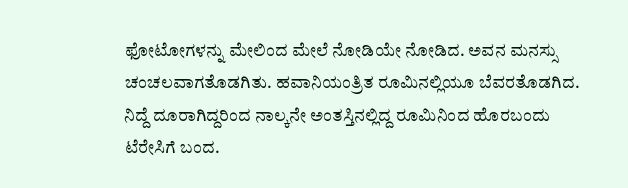ಫೋಟೋಗಳನ್ನು ಮೇಲಿಂದ ಮೇಲೆ ನೋಡಿಯೇ ನೋಡಿದ. ಅವನ ಮನಸ್ಸು ಚಂಚಲವಾಗತೊಡಗಿತು. ಹವಾನಿಯಂತ್ರಿತ ರೂಮಿನಲ್ಲಿಯೂ ಬೆವರತೊಡಗಿದ. ನಿದ್ದೆ ದೂರಾಗಿದ್ದರಿಂದ ನಾಲ್ಕನೇ ಅಂತಸ್ತಿನಲ್ಲಿದ್ದ ರೂಮಿನಿಂದ ಹೊರಬಂದು ಟೆರೇಸಿಗೆ ಬಂದ.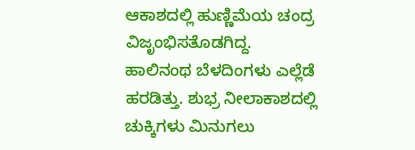ಆಕಾಶದಲ್ಲಿ ಹುಣ್ಣಿಮೆಯ ಚಂದ್ರ ವಿಜೃಂಭಿಸತೊಡಗಿದ್ದ. ಹಾಲಿನಂಥ ಬೆಳದಿಂಗಳು ಎಲ್ಲೆಡೆ ಹರಡಿತ್ತು. ಶುಭ್ರ ನೀಲಾಕಾಶದಲ್ಲಿ ಚುಕ್ಕಿಗಳು ಮಿನುಗಲು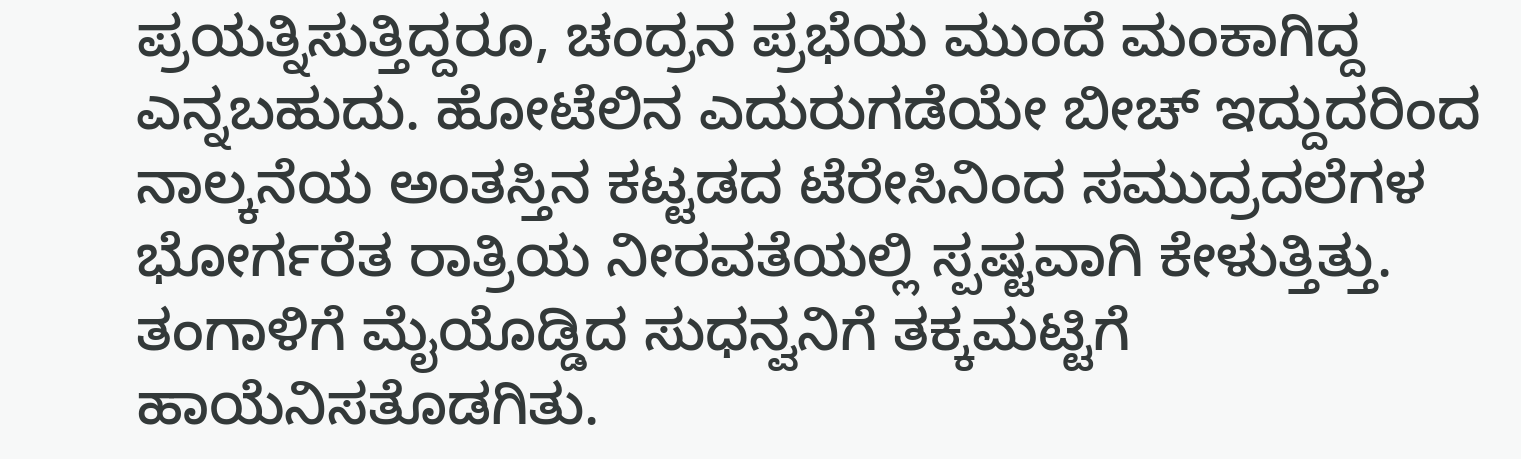ಪ್ರಯತ್ನಿಸುತ್ತಿದ್ದರೂ, ಚಂದ್ರನ ಪ್ರಭೆಯ ಮುಂದೆ ಮಂಕಾಗಿದ್ದ ಎನ್ನಬಹುದು. ಹೋಟೆಲಿನ ಎದುರುಗಡೆಯೇ ಬೀಚ್ ಇದ್ದುದರಿಂದ ನಾಲ್ಕನೆಯ ಅಂತಸ್ತಿನ ಕಟ್ಟಡದ ಟೆರೇಸಿನಿಂದ ಸಮುದ್ರದಲೆಗಳ ಭೋರ್ಗರೆತ ರಾತ್ರಿಯ ನೀರವತೆಯಲ್ಲಿ ಸ್ಪಷ್ಟವಾಗಿ ಕೇಳುತ್ತಿತ್ತು. ತಂಗಾಳಿಗೆ ಮೈಯೊಡ್ಡಿದ ಸುಧನ್ವನಿಗೆ ತಕ್ಕಮಟ್ಟಿಗೆ ಹಾಯೆನಿಸತೊಡಗಿತು.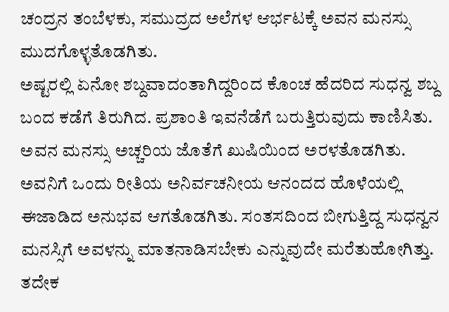ಚಂದ್ರನ ತಂಬೆಳಕು, ಸಮುದ್ರದ ಅಲೆಗಳ ಆರ್ಭಟಕ್ಕೆ ಅವನ ಮನಸ್ಸು ಮುದಗೊಳ್ಳತೊಡಗಿತು.
ಅಷ್ಟರಲ್ಲಿ ಏನೋ ಶಬ್ದವಾದಂತಾಗಿದ್ದರಿಂದ ಕೊಂಚ ಹೆದರಿದ ಸುಧನ್ವ ಶಬ್ದ ಬಂದ ಕಡೆಗೆ ತಿರುಗಿದ. ಪ್ರಶಾಂತಿ ಇವನೆಡೆಗೆ ಬರುತ್ತಿರುವುದು ಕಾಣಿಸಿತು. ಅವನ ಮನಸ್ಸು ಅಚ್ಚರಿಯ ಜೊತೆಗೆ ಖುಷಿಯಿಂದ ಅರಳತೊಡಗಿತು. ಅವನಿಗೆ ಒಂದು ರೀತಿಯ ಅನಿರ್ವಚನೀಯ ಆನಂದದ ಹೊಳೆಯಲ್ಲಿ ಈಜಾಡಿದ ಅನುಭವ ಆಗತೊಡಗಿತು. ಸಂತಸದಿಂದ ಬೀಗುತ್ತಿದ್ದ ಸುಧನ್ವನ ಮನಸ್ಸಿಗೆ ಅವಳನ್ನು ಮಾತನಾಡಿಸಬೇಕು ಎನ್ನುವುದೇ ಮರೆತುಹೋಗಿತ್ತು. ತದೇಕ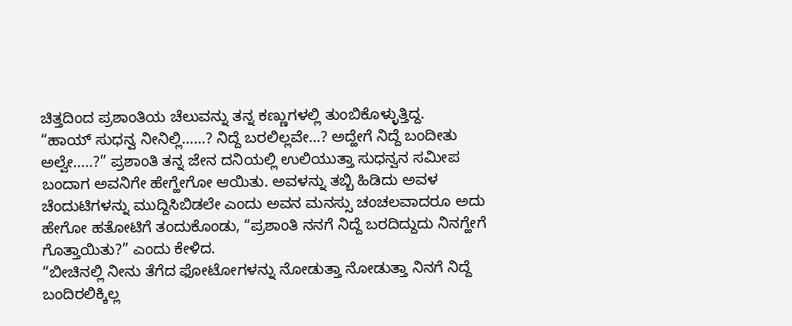ಚಿತ್ತದಿಂದ ಪ್ರಶಾಂತಿಯ ಚೆಲುವನ್ನು ತನ್ನ ಕಣ್ಣುಗಳಲ್ಲಿ ತುಂಬಿಕೊಳ್ಳುತ್ತಿದ್ದ.
“ಹಾಯ್ ಸುಧನ್ವ ನೀನಿಲ್ಲಿ……? ನಿದ್ದೆ ಬರಲಿಲ್ಲವೇ…? ಅದ್ಹೇಗೆ ನಿದ್ದೆ ಬಂದೀತು ಅಲ್ವೇ…..?” ಪ್ರಶಾಂತಿ ತನ್ನ ಜೇನ ದನಿಯಲ್ಲಿ ಉಲಿಯುತ್ತಾ ಸುಧನ್ವನ ಸಮೀಪ ಬಂದಾಗ ಅವನಿಗೇ ಹೇಗ್ಹೇಗೋ ಆಯಿತು. ಅವಳನ್ನು ತಬ್ಬಿ ಹಿಡಿದು ಅವಳ ಚೆಂದುಟಿಗಳನ್ನು ಮುದ್ದಿಸಿಬಿಡಲೇ ಎಂದು ಅವನ ಮನಸ್ಸು ಚಂಚಲವಾದರೂ ಅದು ಹೇಗೋ ಹತೋಟಿಗೆ ತಂದುಕೊಂಡು, “ಪ್ರಶಾಂತಿ ನನಗೆ ನಿದ್ದೆ ಬರದಿದ್ದುದು ನಿನಗ್ಹೇಗೆ ಗೊತ್ತಾಯಿತು?” ಎಂದು ಕೇಳಿದ.
“ಬೀಚಿನಲ್ಲಿ ನೀನು ತೆಗೆದ ಫೋಟೋಗಳನ್ನು ನೋಡುತ್ತಾ ನೋಡುತ್ತಾ ನಿನಗೆ ನಿದ್ದೆ ಬಂದಿರಲಿಕ್ಕಿಲ್ಲ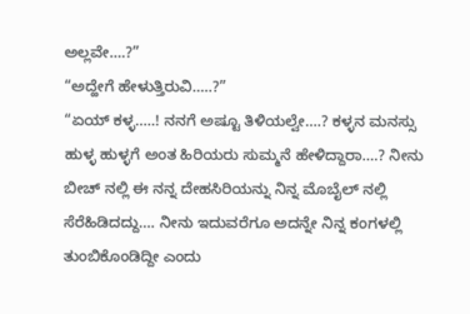ಅಲ್ಲವೇ….?”
“ಅದ್ಹೇಗೆ ಹೇಳುತ್ತಿರುವಿ…..?”
“ಏಯ್ ಕಳ್ಳ…..! ನನಗೆ ಅಷ್ಟೂ ತಿಳಿಯಲ್ವೇ….? ಕಳ್ಳನ ಮನಸ್ಸು ಹುಳ್ಳ ಹುಳ್ಳಗೆ ಅಂತ ಹಿರಿಯರು ಸುಮ್ಮನೆ ಹೇಳಿದ್ದಾರಾ….? ನೀನು ಬೀಚ್ ನಲ್ಲಿ ಈ ನನ್ನ ದೇಹಸಿರಿಯನ್ನು ನಿನ್ನ ಮೊಬೈಲ್ ನಲ್ಲಿ ಸೆರೆಹಿಡಿದದ್ದು…. ನೀನು ಇದುವರೆಗೂ ಅದನ್ನೇ ನಿನ್ನ ಕಂಗಳಲ್ಲಿ ತುಂಬಿಕೊಂಡಿದ್ದೀ ಎಂದು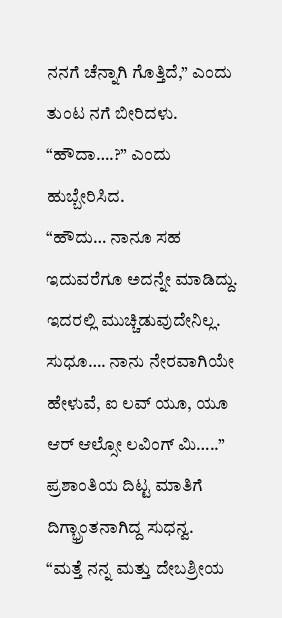ನನಗೆ ಚೆನ್ನಾಗಿ ಗೊತ್ತಿದೆ,” ಎಂದು ತುಂಟ ನಗೆ ಬೀರಿದಳು.
“ಹೌದಾ….?” ಎಂದು ಹುಬ್ಬೇರಿಸಿದ.
“ಹೌದು… ನಾನೂ ಸಹ ಇದುವರೆಗೂ ಅದನ್ನೇ ಮಾಡಿದ್ದು. ಇದರಲ್ಲಿ ಮುಚ್ಚಿಡುವುದೇನಿಲ್ಲ. ಸುಧೂ…. ನಾನು ನೇರವಾಗಿಯೇ ಹೇಳುವೆ, ಐ ಲವ್ ಯೂ, ಯೂ ಆರ್ ಆಲ್ಸೋ ಲವಿಂಗ್ ಮಿ…..” ಪ್ರಶಾಂತಿಯ ದಿಟ್ಟ ಮಾತಿಗೆ ದಿಗ್ಭ್ರಾಂತನಾಗಿದ್ದ ಸುಧನ್ವ.
“ಮತ್ತೆ ನನ್ನ ಮತ್ತು ದೇಬಶ್ರೀಯ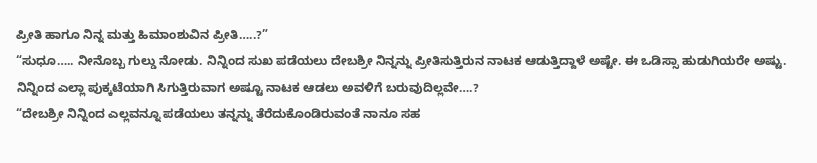ಪ್ರೀತಿ ಹಾಗೂ ನಿನ್ನ ಮತ್ತು ಹಿಮಾಂಶುವಿನ ಪ್ರೀತಿ…..?”
“ಸುಧೂ….. ನೀನೊಬ್ಬ ಗುಲ್ಡು ನೋಡು. ನಿನ್ನಿಂದ ಸುಖ ಪಡೆಯಲು ದೇಬಶ್ರೀ ನಿನ್ನನ್ನು ಪ್ರೀತಿಸುತ್ತಿರುನ ನಾಟಕ ಆಡುತ್ತಿದ್ದಾಳೆ ಅಷ್ಟೇ. ಈ ಒಡಿಸ್ಸಾ ಹುಡುಗಿಯರೇ ಅಷ್ಟು. ನಿನ್ನಿಂದ ಎಲ್ಲಾ ಪುಕ್ಕಟೆಯಾಗಿ ಸಿಗುತ್ತಿರುವಾಗ ಅಷ್ಟೂ ನಾಟಕ ಆಡಲು ಅವಳಿಗೆ ಬರುವುದಿಲ್ಲವೇ….?
“ದೇಬಶ್ರೀ ನಿನ್ನಿಂದ ಎಲ್ಲವನ್ನೂ ಪಡೆಯಲು ತನ್ನನ್ನು ತೆರೆದುಕೊಂಡಿರುವಂತೆ ನಾನೂ ಸಹ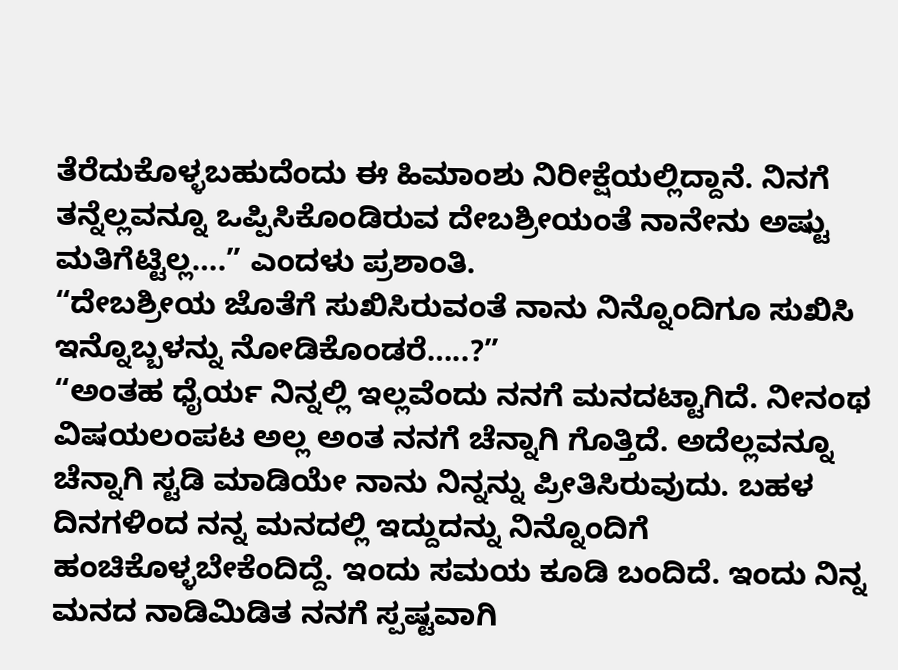ತೆರೆದುಕೊಳ್ಳಬಹುದೆಂದು ಈ ಹಿಮಾಂಶು ನಿರೀಕ್ಷೆಯಲ್ಲಿದ್ದಾನೆ. ನಿನಗೆ ತನ್ನೆಲ್ಲವನ್ನೂ ಒಪ್ಪಿಸಿಕೊಂಡಿರುವ ದೇಬಶ್ರೀಯಂತೆ ನಾನೇನು ಅಷ್ಟು ಮತಿಗೆಟ್ಟಿಲ್ಲ….” ಎಂದಳು ಪ್ರಶಾಂತಿ.
“ದೇಬಶ್ರೀಯ ಜೊತೆಗೆ ಸುಖಿಸಿರುವಂತೆ ನಾನು ನಿನ್ನೊಂದಿಗೂ ಸುಖಿಸಿ ಇನ್ನೊಬ್ಬಳನ್ನು ನೋಡಿಕೊಂಡರೆ…..?”
“ಅಂತಹ ಧೈರ್ಯ ನಿನ್ನಲ್ಲಿ ಇಲ್ಲವೆಂದು ನನಗೆ ಮನದಟ್ಟಾಗಿದೆ. ನೀನಂಥ ವಿಷಯಲಂಪಟ ಅಲ್ಲ ಅಂತ ನನಗೆ ಚೆನ್ನಾಗಿ ಗೊತ್ತಿದೆ. ಅದೆಲ್ಲವನ್ನೂ ಚೆನ್ನಾಗಿ ಸ್ಟಡಿ ಮಾಡಿಯೇ ನಾನು ನಿನ್ನನ್ನು ಪ್ರೀತಿಸಿರುವುದು. ಬಹಳ ದಿನಗಳಿಂದ ನನ್ನ ಮನದಲ್ಲಿ ಇದ್ದುದನ್ನು ನಿನ್ನೊಂದಿಗೆ ಹಂಚಿಕೊಳ್ಳಬೇಕೆಂದಿದ್ದೆ. ಇಂದು ಸಮಯ ಕೂಡಿ ಬಂದಿದೆ. ಇಂದು ನಿನ್ನ ಮನದ ನಾಡಿಮಿಡಿತ ನನಗೆ ಸ್ಪಷ್ಟವಾಗಿ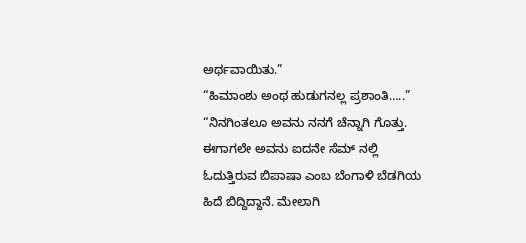ಅರ್ಥವಾಯಿತು.”
“ಹಿಮಾಂಶು ಅಂಥ ಹುಡುಗನಲ್ಲ ಪ್ರಶಾಂತಿ…..”
“ನಿನಗಿಂತಲೂ ಅವನು ನನಗೆ ಚೆನ್ನಾಗಿ ಗೊತ್ತು. ಈಗಾಗಲೇ ಅವನು ಐದನೇ ಸೆಮ್ ನಲ್ಲಿ ಓದುತ್ತಿರುವ ಬಿಪಾಷಾ ಎಂಬ ಬೆಂಗಾಳಿ ಬೆಡಗಿಯ ಹಿದೆ ಬಿದ್ದಿದ್ದಾನೆ. ಮೇಲಾಗಿ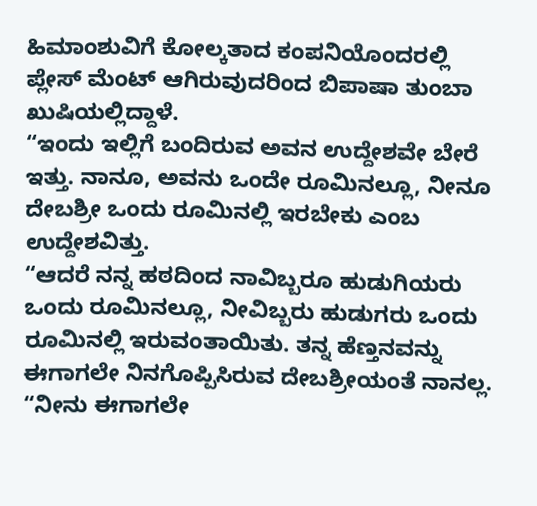ಹಿಮಾಂಶುವಿಗೆ ಕೋಲ್ಕತಾದ ಕಂಪನಿಯೊಂದರಲ್ಲಿ ಪ್ಲೇಸ್ ಮೆಂಟ್ ಆಗಿರುವುದರಿಂದ ಬಿಪಾಷಾ ತುಂಬಾ ಖುಷಿಯಲ್ಲಿದ್ದಾಳೆ.
“ಇಂದು ಇಲ್ಲಿಗೆ ಬಂದಿರುವ ಅವನ ಉದ್ದೇಶವೇ ಬೇರೆ ಇತ್ತು. ನಾನೂ, ಅವನು ಒಂದೇ ರೂಮಿನಲ್ಲೂ, ನೀನೂ ದೇಬಶ್ರೀ ಒಂದು ರೂಮಿನಲ್ಲಿ ಇರಬೇಕು ಎಂಬ ಉದ್ದೇಶವಿತ್ತು.
“ಆದರೆ ನನ್ನ ಹಠದಿಂದ ನಾವಿಬ್ಬರೂ ಹುಡುಗಿಯರು ಒಂದು ರೂಮಿನಲ್ಲೂ, ನೀವಿಬ್ಬರು ಹುಡುಗರು ಒಂದು ರೂಮಿನಲ್ಲಿ ಇರುವಂತಾಯಿತು. ತನ್ನ ಹೆಣ್ತನವನ್ನು ಈಗಾಗಲೇ ನಿನಗೊಪ್ಪಿಸಿರುವ ದೇಬಶ್ರೀಯಂತೆ ನಾನಲ್ಲ.
“ನೀನು ಈಗಾಗಲೇ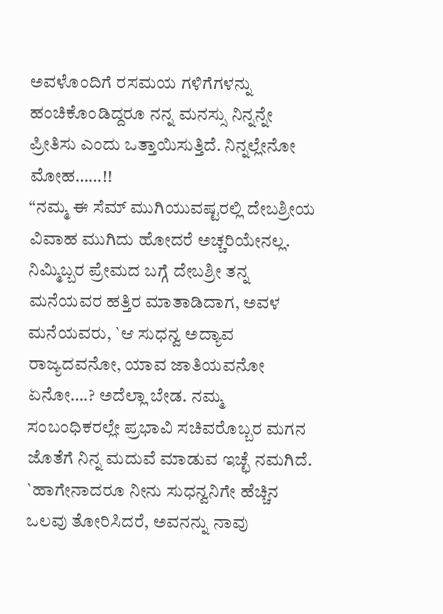ಅವಳೊಂದಿಗೆ ರಸಮಯ ಗಳಿಗೆಗಳನ್ನು ಹಂಚಿಕೊಂಡಿದ್ದರೂ ನನ್ನ ಮನಸ್ಸು ನಿನ್ನನ್ನೇ ಪ್ರೀತಿಸು ಎಂದು ಒತ್ತಾಯಿಸುತ್ತಿದೆ. ನಿನ್ನಲ್ಲೇನೋ ಮೋಹ……!!
“ನಮ್ಮ ಈ ಸೆಮ್ ಮುಗಿಯುವಷ್ಟರಲ್ಲಿ ದೇಬಶ್ರೀಯ ವಿವಾಹ ಮುಗಿದು ಹೋದರೆ ಅಚ್ಚರಿಯೇನಲ್ಲ. ನಿಮ್ಮಿಬ್ಬರ ಪ್ರೇಮದ ಬಗ್ಗೆ ದೇಬಶ್ರೀ ತನ್ನ ಮನೆಯವರ ಹತ್ತಿರ ಮಾತಾಡಿದಾಗ, ಅವಳ ಮನೆಯವರು, `ಆ ಸುಧನ್ವ ಅದ್ಯಾವ ರಾಜ್ಯದವನೋ, ಯಾವ ಜಾತಿಯವನೋ ಏನೋ….? ಅದೆಲ್ಲಾ ಬೇಡ. ನಮ್ಮ ಸಂಬಂಧಿಕರಲ್ಲೇ ಪ್ರಭಾವಿ ಸಚಿವರೊಬ್ಬರ ಮಗನ ಜೊತೆಗೆ ನಿನ್ನ ಮದುವೆ ಮಾಡುವ ಇಚ್ಛೆ ನಮಗಿದೆ. `ಹಾಗೇನಾದರೂ ನೀನು ಸುಧನ್ವನಿಗೇ ಹೆಚ್ಚಿನ ಒಲವು ತೋರಿಸಿದರೆ, ಅವನನ್ನು ನಾವು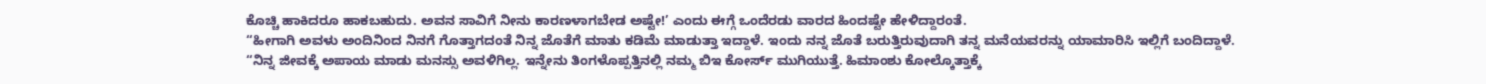ಕೊಚ್ಚಿ ಹಾಕಿದರೂ ಹಾಕಬಹುದು. ಅವನ ಸಾವಿಗೆ ನೀನು ಕಾರಣಳಾಗಬೇಡ ಅಷ್ಟೇ!’ ಎಂದು ಈಗ್ಗೆ ಒಂದೆರಡು ವಾರದ ಹಿಂದಷ್ಟೇ ಹೇಳಿದ್ದಾರಂತೆ.
“ಹೀಗಾಗಿ ಅವಳು ಅಂದಿನಿಂದ ನಿನಗೆ ಗೊತ್ತಾಗದಂತೆ ನಿನ್ನ ಜೊತೆಗೆ ಮಾತು ಕಡಿಮೆ ಮಾಡುತ್ತಾ ಇದ್ದಾಳೆ. ಇಂದು ನನ್ನ ಜೊತೆ ಬರುತ್ತಿರುವುದಾಗಿ ತನ್ನ ಮನೆಯವರನ್ನು ಯಾಮಾರಿಸಿ ಇಲ್ಲಿಗೆ ಬಂದಿದ್ದಾಳೆ.
“ನಿನ್ನ ಜೀವಕ್ಕೆ ಅಪಾಯ ಮಾಡು ಮನಸ್ಸು ಅವಳಿಗಿಲ್ಲ. ಇನ್ನೇನು ತಿಂಗಳೊಪ್ಪತ್ತಿನಲ್ಲಿ ನಮ್ಮ ಬಿಇ ಕೋರ್ಸ್ ಮುಗಿಯುತ್ತೆ. ಹಿಮಾಂಶು ಕೋಲ್ಕೊತ್ತಾಕ್ಕೆ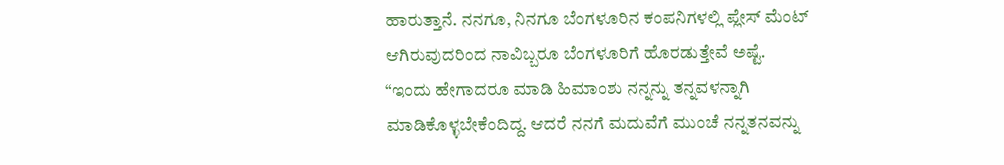ಹಾರುತ್ತಾನೆ. ನನಗೂ, ನಿನಗೂ ಬೆಂಗಳೂರಿನ ಕಂಪನಿಗಳಲ್ಲಿ ಪ್ಲೇಸ್ ಮೆಂಟ್ ಆಗಿರುವುದರಿಂದ ನಾವಿಬ್ಬರೂ ಬೆಂಗಳೂರಿಗೆ ಹೊರಡುತ್ತೇವೆ ಅಷ್ಟೆ.
“ಇಂದು ಹೇಗಾದರೂ ಮಾಡಿ ಹಿಮಾಂಶು ನನ್ನನ್ನು ತನ್ನವಳನ್ನಾಗಿ ಮಾಡಿಕೊಳ್ಳಬೇಕೆಂದಿದ್ದ. ಆದರೆ ನನಗೆ ಮದುವೆಗೆ ಮುಂಚೆ ನನ್ನತನವನ್ನು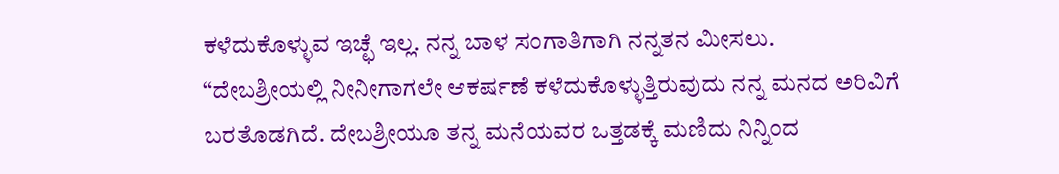ಕಳೆದುಕೊಳ್ಳುವ ಇಚ್ಛೆ ಇಲ್ಲ. ನನ್ನ ಬಾಳ ಸಂಗಾತಿಗಾಗಿ ನನ್ನತನ ಮೀಸಲು.
“ದೇಬಶ್ರೀಯಲ್ಲಿ ನೀನೀಗಾಗಲೇ ಆಕರ್ಷಣೆ ಕಳೆದುಕೊಳ್ಳುತ್ತಿರುವುದು ನನ್ನ ಮನದ ಅರಿವಿಗೆ ಬರತೊಡಗಿದೆ. ದೇಬಶ್ರೀಯೂ ತನ್ನ ಮನೆಯವರ ಒತ್ತಡಕ್ಕೆ ಮಣಿದು ನಿನ್ನಿಂದ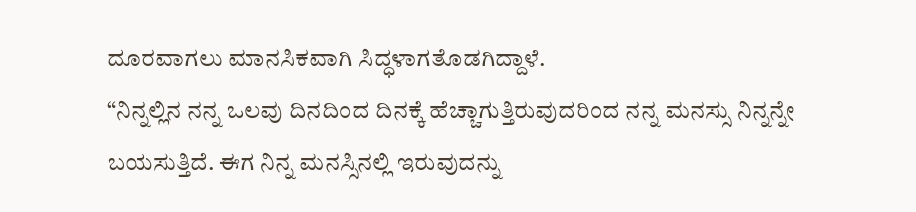ದೂರವಾಗಲು ಮಾನಸಿಕವಾಗಿ ಸಿದ್ಧಳಾಗತೊಡಗಿದ್ದಾಳೆ.
“ನಿನ್ನಲ್ಲಿನ ನನ್ನ ಒಲವು ದಿನದಿಂದ ದಿನಕ್ಕೆ ಹೆಚ್ಚಾಗುತ್ತಿರುವುದರಿಂದ ನನ್ನ ಮನಸ್ಸು ನಿನ್ನನ್ನೇ ಬಯಸುತ್ತಿದೆ. ಈಗ ನಿನ್ನ ಮನಸ್ಸಿನಲ್ಲಿ ಇರುವುದನ್ನು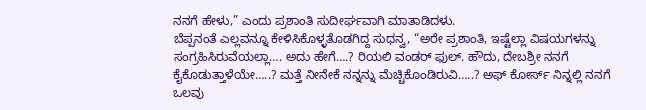ನನಗೆ ಹೇಳು,” ಎಂದು ಪ್ರಶಾಂತಿ ಸುದೀರ್ಘವಾಗಿ ಮಾತಾಡಿದಳು.
ಬೆಪ್ಪನಂತೆ ಎಲ್ಲವನ್ನೂ ಕೇಳಿಸಿಕೊಳ್ಳತೊಡಗಿದ್ದ ಸುಧನ್ವ, “ಅರೇ ಪ್ರಶಾಂತಿ, ಇಷ್ಟೆಲ್ಲಾ ವಿಷಯಗಳನ್ನು ಸಂಗ್ರಹಿಸಿರುವೆಯಲ್ಲಾ…. ಅದು ಹೇಗೆ….? ರಿಯಲಿ ವಂಡರ್ ಫುಲ್. ಹೌದು, ದೇಬಶ್ರೀ ನನಗೆ ಕೈಕೊಡುತ್ತಾಳೆಯೇ…..? ಮತ್ತೆ ನೀನೇಕೆ ನನ್ನನ್ನು ಮೆಚ್ಚಿಕೊಂಡಿರುವಿ…..? ಅಫ್ ಕೋರ್ಸ್ ನಿನ್ನಲ್ಲಿ ನನಗೆ ಒಲವು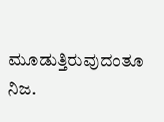ಮೂಡುತ್ತಿರುವುದಂತೂ ನಿಜ.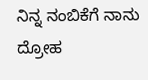ನಿನ್ನ ನಂಬಿಕೆಗೆ ನಾನು ದ್ರೋಹ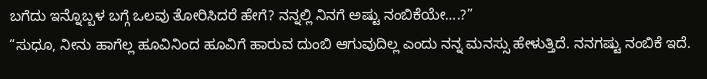ಬಗೆದು ಇನ್ನೊಬ್ಬಳ ಬಗ್ಗೆ ಒಲವು ತೋರಿಸಿದರೆ ಹೇಗೆ? ನನ್ನಲ್ಲಿ ನಿನಗೆ ಅಷ್ಟು ನಂಬಿಕೆಯೇ….?”
“ಸುಧೂ, ನೀನು ಹಾಗೆಲ್ಲ ಹೂವಿನಿಂದ ಹೂವಿಗೆ ಹಾರುವ ದುಂಬಿ ಆಗುವುದಿಲ್ಲ ಎಂದು ನನ್ನ ಮನಸ್ಸು ಹೇಳುತ್ತಿದೆ. ನನಗಷ್ಟು ನಂಬಿಕೆ ಇದೆ.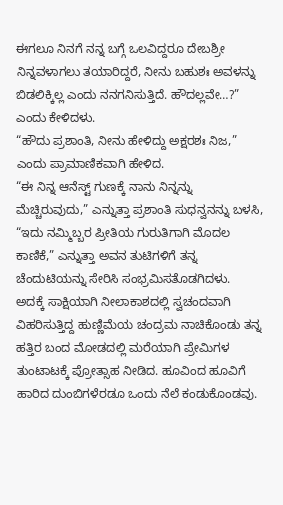ಈಗಲೂ ನಿನಗೆ ನನ್ನ ಬಗ್ಗೆ ಒಲವಿದ್ದರೂ ದೇಬಶ್ರೀ ನಿನ್ನವಳಾಗಲು ತಯಾರಿದ್ದರೆ, ನೀನು ಬಹುಶಃ ಅವಳನ್ನು ಬಿಡಲಿಕ್ಕಿಲ್ಲ ಎಂದು ನನಗನಿಸುತ್ತಿದೆ. ಹೌದಲ್ಲವೇ…?” ಎಂದು ಕೇಳಿದಳು.
“ಹೌದು ಪ್ರಶಾಂತಿ, ನೀನು ಹೇಳಿದ್ದು ಅಕ್ಷರಶಃ ನಿಜ,” ಎಂದು ಪ್ರಾಮಾಣಿಕವಾಗಿ ಹೇಳಿದ.
“ಈ ನಿನ್ನ ಆನೆಸ್ಟ್ ಗುಣಕ್ಕೆ ನಾನು ನಿನ್ನನ್ನು ಮೆಚ್ಚಿರುವುದು,” ಎನ್ನುತ್ತಾ ಪ್ರಶಾಂತಿ ಸುಧನ್ವನನ್ನು ಬಳಸಿ, “ಇದು ನಮ್ಮಿಬ್ಬರ ಪ್ರೀತಿಯ ಗುರುತಿಗಾಗಿ ಮೊದಲ ಕಾಣಿಕೆ,” ಎನ್ನುತ್ತಾ ಅವನ ತುಟಿಗಳಿಗೆ ತನ್ನ ಚೆಂದುಟಿಯನ್ನು ಸೇರಿಸಿ ಸಂಭ್ರಮಿಸತೊಡಗಿದಳು.
ಅದಕ್ಕೆ ಸಾಕ್ಷಿಯಾಗಿ ನೀಲಾಕಾಶದಲ್ಲಿ ಸ್ವಚಂದವಾಗಿ ವಿಹರಿಸುತ್ತಿದ್ದ ಹುಣ್ಣಿಮೆಯ ಚಂದ್ರಮ ನಾಚಿಕೊಂಡು ತನ್ನ ಹತ್ತಿರ ಬಂದ ಮೋಡದಲ್ಲಿ ಮರೆಯಾಗಿ ಪ್ರೇಮಿಗಳ ತುಂಟಾಟಕ್ಕೆ ಪ್ರೋತ್ಸಾಹ ನೀಡಿದ. ಹೂವಿಂದ ಹೂವಿಗೆ ಹಾರಿದ ದುಂಬಿಗಳೆರಡೂ ಒಂದು ನೆಲೆ ಕಂಡುಕೊಂಡವು.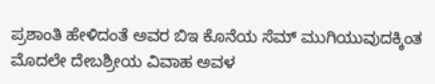ಪ್ರಶಾಂತಿ ಹೇಳಿದಂತೆ ಅವರ ಬಿಇ ಕೊನೆಯ ಸೆಮ್ ಮುಗಿಯುವುದಕ್ಕಿಂತ ಮೊದಲೇ ದೇಬಶ್ರೀಯ ವಿವಾಹ ಅವಳ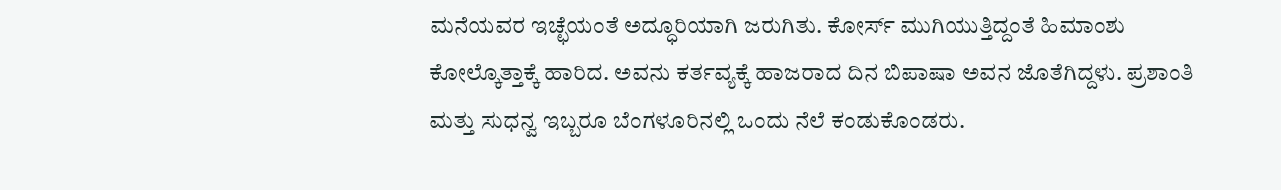ಮನೆಯವರ ಇಚ್ಛೆಯಂತೆ ಅದ್ಧೂರಿಯಾಗಿ ಜರುಗಿತು. ಕೋರ್ಸ್ ಮುಗಿಯುತ್ತಿದ್ದಂತೆ ಹಿಮಾಂಶು ಕೋಲ್ಕೊತ್ತಾಕ್ಕೆ ಹಾರಿದ. ಅವನು ಕರ್ತವ್ಯಕ್ಕೆ ಹಾಜರಾದ ದಿನ ಬಿಪಾಷಾ ಅವನ ಜೊತೆಗಿದ್ದಳು. ಪ್ರಶಾಂತಿ ಮತ್ತು ಸುಧನ್ವ ಇಬ್ಬರೂ ಬೆಂಗಳೂರಿನಲ್ಲಿ ಒಂದು ನೆಲೆ ಕಂಡುಕೊಂಡರು.